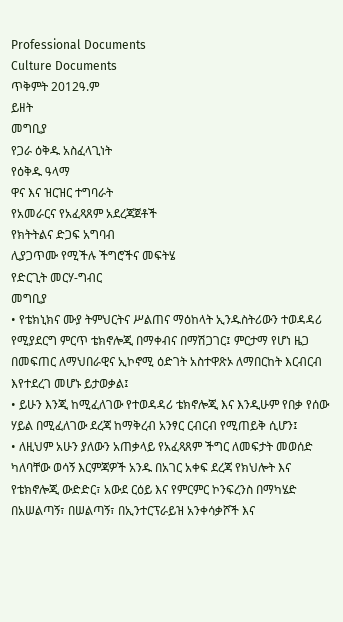Professional Documents
Culture Documents
ጥቅምት 2012ዓ.ም
ይዘት
መግቢያ
የጋራ ዕቅዱ አስፈላጊነት
የዕቅዱ ዓላማ
ዋና እና ዝርዝር ተግባራት
የአመራርና የአፈጻጸም አደረጃጀቶች
የክትትልና ድጋፍ አግባብ
ሊያጋጥሙ የሚችሉ ችግሮችና መፍትሄ
የድርጊት መርሃ-ግብር
መግቢያ
• የቴክኒክና ሙያ ትምህርትና ሥልጠና ማዕከላት ኢንዱስትሪውን ተወዳዳሪ
የሚያደርግ ምርጥ ቴክኖሎጂ በማቀብና በማሽጋገር፤ ምርታማ የሆነ ዜጋ
በመፍጠር ለማህበራዊና ኢኮኖሚ ዕድገት አስተዋጽኦ ለማበርከት እርብርብ
እየተደረገ መሆኑ ይታወቃል፤
• ይሁን እንጂ ከሚፈለገው የተወዳዳሪ ቴክኖሎጂ እና እንዲሁም የበቃ የሰው
ሃይል በሚፈለገው ደረጃ ከማቅረብ አንፃር ርብርብ የሚጠይቅ ሲሆን፤
• ለዚህም አሁን ያለውን አጠቃላይ የአፈጻጸም ችግር ለመፍታት መወሰድ
ካለባቸው ወሳኝ እርምጃዎች አንዱ በአገር አቀፍ ደረጃ የክህሎት እና
የቴክኖሎጂ ውድድር፣ አውደ ርዕይ እና የምርምር ኮንፍረንስ በማካሄድ
በአሠልጣኝ፣ በሠልጣኝ፣ በኢንተርፕራይዝ አንቀሳቃሾች እና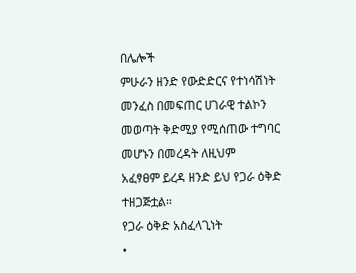በሌሎች
ምሁራን ዘንድ የውድድርና የተነሳሽነት መንፈስ በመፍጠር ሀገራዊ ተልኮን
መወጣት ቅድሚያ የሚሰጠው ተግባር መሆኑን በመረዳት ለዚህም
አፈፃፀም ይረዳ ዘንድ ይህ የጋራ ዕቅድ ተዘጋጅቷል፡፡
የጋራ ዕቅድ አስፈላጊነት
•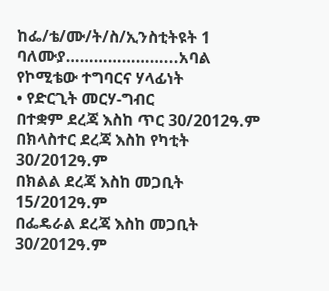ከፌ/ቴ/ሙ/ት/ስ/ኢንስቲትዩት 1 ባለሙያ…………………...አባል
የኮሚቴው ተግባርና ሃላፊነት
• የድርጊት መርሃ-ግብር
በተቋም ደረጃ እስከ ጥር 30/2012ዓ.ም
በክላስተር ደረጃ እስከ የካቲት 30/2012ዓ.ም
በክልል ደረጃ እስከ መጋቢት 15/2012ዓ.ም
በፌዴራል ደረጃ እስከ መጋቢት 30/2012ዓ.ም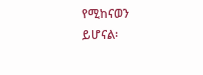የሚከናወን
ይሆናል፡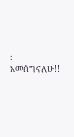፡
አመሰግናለሁ!!